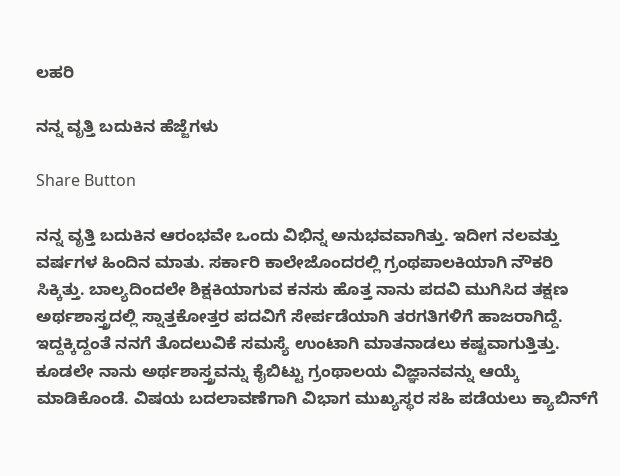ಲಹರಿ

ನನ್ನ ವೃತ್ತಿ ಬದುಕಿನ ಹೆಜ್ಜೆಗಳು

Share Button

ನನ್ನ ವೃತ್ತಿ ಬದುಕಿನ ಆರಂಭವೇ ಒಂದು ವಿಭಿನ್ನ ಅನುಭವವಾಗಿತ್ತು. ಇದೀಗ ನಲವತ್ತು ವರ್ಷಗಳ ಹಿಂದಿನ ಮಾತು. ಸರ್ಕಾರಿ ಕಾಲೇಜೊಂದರಲ್ಲಿ ಗ್ರಂಥಪಾಲಕಿಯಾಗಿ ನೌಕರಿ ಸಿಕ್ಕಿತ್ತು. ಬಾಲ್ಯದಿಂದಲೇ ಶಿಕ್ಷಕಿಯಾಗುವ ಕನಸು ಹೊತ್ತ ನಾನು ಪದವಿ ಮುಗಿಸಿದ ತಕ್ಷಣ ಅರ್ಥಶಾಸ್ತ್ರದಲ್ಲಿ ಸ್ನಾತ್ತಕೋತ್ತರ ಪದವಿಗೆ ಸೇರ್ಪಡೆಯಾಗಿ ತರಗತಿಗಳಿಗೆ ಹಾಜರಾಗಿದ್ದೆ. ಇದ್ದಕ್ಕಿದ್ದಂತೆ ನನಗೆ ತೊದಲುವಿಕೆ ಸಮಸ್ಯೆ ಉಂಟಾಗಿ ಮಾತನಾಡಲು ಕಷ್ಟವಾಗುತ್ತಿತ್ತು. ಕೂಡಲೇ ನಾನು ಅರ್ಥಶಾಸ್ತ್ರವನ್ನು ಕೈಬಿಟ್ಟು ಗ್ರಂಥಾಲಯ ವಿಜ್ಞಾನವನ್ನು ಆಯ್ಕೆ ಮಾಡಿಕೊಂಡೆ. ವಿಷಯ ಬದಲಾವಣೆಗಾಗಿ ವಿಭಾಗ ಮುಖ್ಯಸ್ಥರ ಸಹಿ ಪಡೆಯಲು ಕ್ಯಾಬಿನ್‌ಗೆ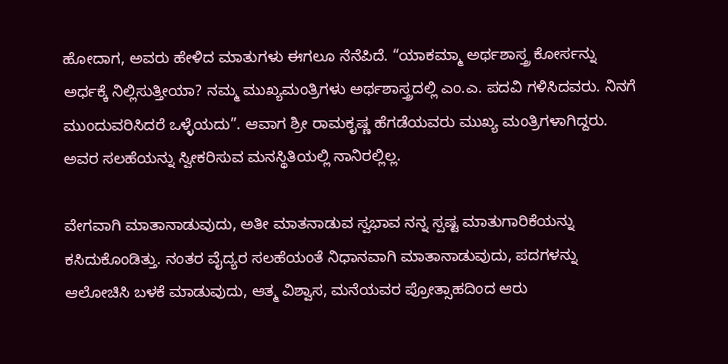ಹೋದಾಗ, ಅವರು ಹೇಳಿದ ಮಾತುಗಳು ಈಗಲೂ ನೆನೆಪಿದೆ. “ಯಾಕಮ್ಮಾ ಅರ್ಥಶಾಸ್ತ್ರ ಕೋರ್ಸನ್ನು ಅರ್ಧಕ್ಕೆ ನಿಲ್ಲಿಸುತ್ತೀಯಾ? ನಮ್ಮ ಮುಖ್ಯಮಂತ್ರಿಗಳು ಅರ್ಥಶಾಸ್ತ್ರದಲ್ಲಿ ಎಂ.ಎ. ಪದವಿ ಗಳಿಸಿದವರು. ನಿನಗೆ ಮುಂದುವರಿಸಿದರೆ ಒಳ್ಳೆಯದು”. ಆವಾಗ ಶ್ರೀ ರಾಮಕೃಷ್ಣ ಹೆಗಡೆಯವರು ಮುಖ್ಯ ಮಂತ್ರಿಗಳಾಗಿದ್ದರು. ಅವರ ಸಲಹೆಯನ್ನು ಸ್ವೀಕರಿಸುವ ಮನಸ್ಥಿತಿಯಲ್ಲಿ ನಾನಿರಲ್ಲಿಲ್ಲ.

ವೇಗವಾಗಿ ಮಾತಾನಾಡುವುದು, ಅತೀ ಮಾತನಾಡುವ ಸ್ವಭಾವ ನನ್ನ ಸ್ಪಷ್ಟ ಮಾತುಗಾರಿಕೆಯನ್ನು ಕಸಿದುಕೊಂಡಿತ್ತು. ನಂತರ ವೈದ್ಯರ ಸಲಹೆಯಂತೆ ನಿಧಾನವಾಗಿ ಮಾತಾನಾಡುವುದು, ಪದಗಳನ್ನು ಆಲೋಚಿಸಿ ಬಳಕೆ ಮಾಡುವುದು, ಆತ್ಮ ವಿಶ್ವಾಸ, ಮನೆಯವರ ಪ್ರೋತ್ಸಾಹದಿಂದ ಆರು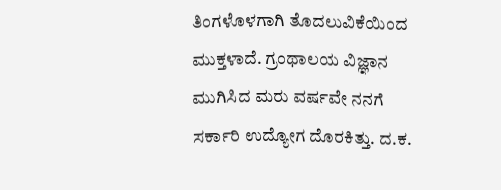ತಿಂಗಳೊಳಗಾಗಿ ತೊದಲುವಿಕೆಯಿಂದ ಮುಕ್ತಳಾದೆ. ಗ್ರಂಥಾಲಯ ವಿಜ್ಞಾನ ಮುಗಿಸಿದ ಮರು ವರ್ಷವೇ ನನಗೆ ಸರ್ಕಾರಿ ಉದ್ಯೋಗ ದೊರಕಿತ್ತು. ದ.ಕ.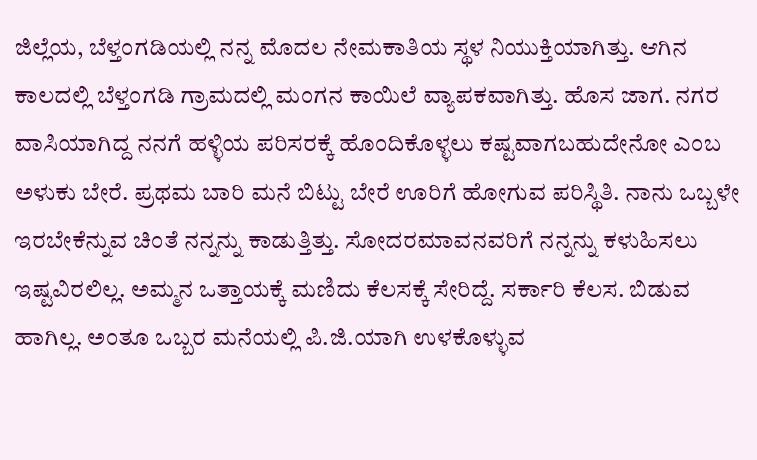ಜಿಲ್ಲೆಯ, ಬೆಳ್ತಂಗಡಿಯಲ್ಲಿ ನನ್ನ ಮೊದಲ ನೇಮಕಾತಿಯ ಸ್ಥಳ ನಿಯುಕ್ತಿಯಾಗಿತ್ತು. ಆಗಿನ ಕಾಲದಲ್ಲಿ ಬೆಳ್ತಂಗಡಿ ಗ್ರಾಮದಲ್ಲಿ ಮಂಗನ ಕಾಯಿಲೆ ವ್ಯಾಪಕವಾಗಿತ್ತು. ಹೊಸ ಜಾಗ. ನಗರ ವಾಸಿಯಾಗಿದ್ದ ನನಗೆ ಹಳ್ಳಿಯ ಪರಿಸರಕ್ಕೆ ಹೊಂದಿಕೊಳ್ಳಲು ಕಷ್ಟವಾಗಬಹುದೇನೋ ಎಂಬ ಅಳುಕು ಬೇರೆ. ಪ್ರಥಮ ಬಾರಿ ಮನೆ ಬಿಟ್ಟು ಬೇರೆ ಊರಿಗೆ ಹೋಗುವ ಪರಿಸ್ಥಿತಿ. ನಾನು ಒಬ್ಬಳೇ ಇರಬೇಕೆನ್ನುವ ಚಿಂತೆ ನನ್ನನ್ನು ಕಾಡುತ್ತಿತ್ತು. ಸೋದರಮಾವನವರಿಗೆ ನನ್ನನ್ನು ಕಳುಹಿಸಲು ಇಷ್ಟವಿರಲಿಲ್ಲ. ಅಮ್ಮನ ಒತ್ತಾಯಕ್ಕೆ ಮಣಿದು ಕೆಲಸಕ್ಕೆ ಸೇರಿದ್ದೆ. ಸರ್ಕಾರಿ ಕೆಲಸ. ಬಿಡುವ ಹಾಗಿಲ್ಲ. ಅಂತೂ ಒಬ್ಬರ ಮನೆಯಲ್ಲಿ ಪಿ.ಜಿ.ಯಾಗಿ ಉಳಕೊಳ್ಳುವ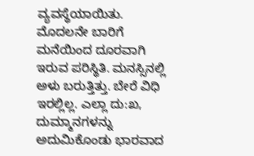ವ್ಯವಸ್ಥೆಯಾಯಿತು. ಮೊದಲನೇ ಬಾರಿಗೆ ಮನೆಯಿಂದ ದೂರವಾಗಿ ಇರುವ ಪರಿಸ್ಥಿತಿ. ಮನಸ್ಸಿನಲ್ಲಿ ಅಳು ಬರುತ್ತಿತ್ತು. ಬೇರೆ ವಿಧಿ ಇರಲ್ಲಿಲ್ಲ. ಎಲ್ಲಾ ದು:ಖ, ದುಮ್ಮಾನಗಳನ್ನು ಅದುಮಿಕೊಂಡು ಭಾರವಾದ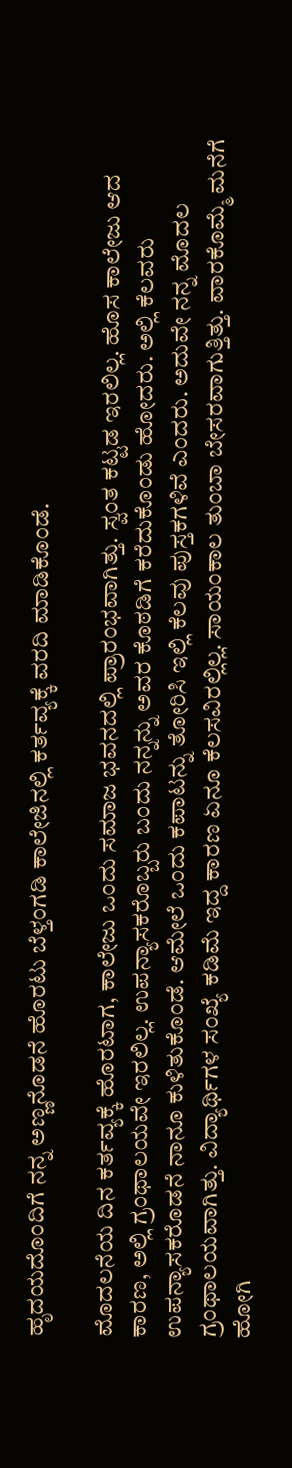ಹೃದಯದೊಂದಿಗೆ ನನ್ನ ಅಣ್ಣನೊಡನೆ ಹೊರಟು ಬೆಳ್ತಂಗಡಿ ಕಾಲೇಜಿನಲ್ಲಿ ಕರ್ತವ್ಯಕ್ಕೆ ವರದಿ ಮಾಡಿಕೊಂಡೆ.

ಮೊದಲನೆಯ ದಿನ ಕರ್ತವ್ಯಕ್ಕೆ ಹೊರಟಾಗ, ಕಾಲೇಜು ಒಂದು ಸಮಾಜ ಭವನದಲ್ಲಿ ಪ್ರಾರಂಭವಾಗಿತ್ತು. ಸ್ವಂತ ಕಟ್ಟಡ ಇರಲಿಲ್ಲ. ಹೊಸ ಕಾಲೇಜು ಆದ ಕಾರಣ, ಅಲ್ಲಿ ಗ್ರಂಥಾಲಯವೇ ಇರಲಿಲ್ಲ. ಉಪನ್ಯಾಸಕರೊಬ್ಬರು ಬಂದು ನನ್ನನ್ನು ಅವರ ಕೊಠಡಿಗೆ ಕರೆದುಕೊಂಡು ಹೋದರು. ಅಲ್ಲಿ ಕೆಲವರು ಉಪನ್ಯಾಸಕರೊಡನೆ ನಾನೂ ಕುಳಿತುಕೊಂಡೆ. ಆಮೇಲೆ ಒಂದು ಕಪಾಟನ್ನು ತೋರಿಸಿ ಇಲ್ಲಿ ಕೆಲವು ಪುಸ್ತಕಗಳಿವೆ ಎಂದರು. ಅದುವೇ ನನ್ನ ಮೊದಲ ಗ್ರಂಥಾಲಯವಾಗಿತ್ತು. ವಿದ್ಯಾರ್ಥಿಗಳ ಸಂಖ್ಯೆ ಕಡಿಮೆ ಇದ್ದ ಕಾರಣ ಏನೂ ಕೆಲಸವಿರಲ್ಲಿಲ್ಲ. ಸಾಯಂಕಾಲ ತುಂಬಾ ಬೇಸರವಾಗುತ್ತಿತ್ತು. ವಾರಕೊಮ್ಮೆ ಮನೆಗೆ ಹೋಗಿ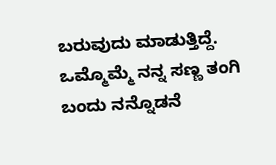ಬರುವುದು ಮಾಡುತ್ತಿದ್ದೆ. ಒಮ್ಮೊಮ್ಮೆ ನನ್ನ ಸಣ್ಣ ತಂಗಿ ಬಂದು ನನ್ನೊಡನೆ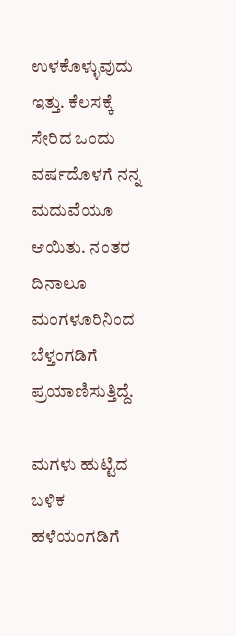ಉಳಕೊಳ್ಳುವುದು ಇತ್ತು. ಕೆಲಸಕ್ಕೆ ಸೇರಿದ ಒಂದು ವರ್ಷದೊಳಗೆ ನನ್ನ ಮದುವೆಯೂ ಆಯಿತು. ನಂತರ ದಿನಾಲೂ ಮಂಗಳೂರಿನಿಂದ ಬೆಳ್ತಂಗಡಿಗೆ ಪ್ರಯಾಣಿಸುತ್ತಿದ್ದೆ.

ಮಗಳು ಹುಟ್ಟಿದ ಬಳಿಕ ಹಳೆಯಂಗಡಿಗೆ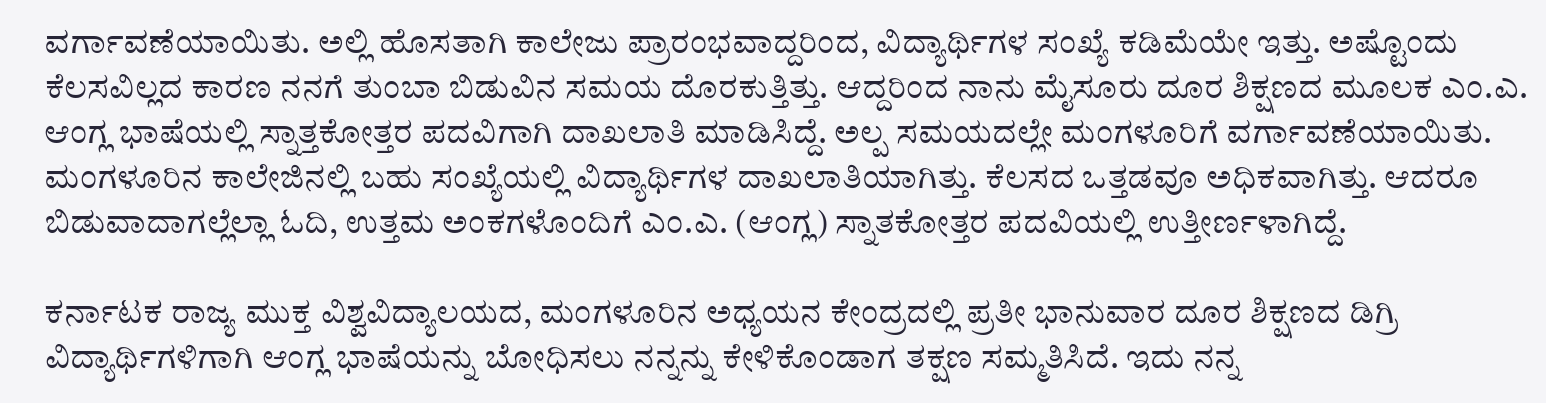ವರ್ಗಾವಣೆಯಾಯಿತು. ಅಲ್ಲಿ ಹೊಸತಾಗಿ ಕಾಲೇಜು ಪ್ರಾರಂಭವಾದ್ದರಿಂದ, ವಿದ್ಯಾರ್ಥಿಗಳ ಸಂಖ್ಯೆ ಕಡಿಮೆಯೇ ಇತ್ತು. ಅಷ್ಟೊಂದು ಕೆಲಸವಿಲ್ಲದ ಕಾರಣ ನನಗೆ ತುಂಬಾ ಬಿಡುವಿನ ಸಮಯ ದೊರಕುತ್ತಿತ್ತು. ಆದ್ದರಿಂದ ನಾನು ಮೈಸೂರು ದೂರ ಶಿಕ್ಷಣದ ಮೂಲಕ ಎಂ.ಎ. ಆಂಗ್ಲ ಭಾಷೆಯಲ್ಲಿ ಸ್ನಾತ್ತಕೋತ್ತರ ಪದವಿಗಾಗಿ ದಾಖಲಾತಿ ಮಾಡಿಸಿದ್ದೆ. ಅಲ್ಪ ಸಮಯದಲ್ಲೇ ಮಂಗಳೂರಿಗೆ ವರ್ಗಾವಣೆಯಾಯಿತು. ಮಂಗಳೂರಿನ ಕಾಲೇಜಿನಲ್ಲಿ ಬಹು ಸಂಖ್ಯೆಯಲ್ಲಿ ವಿದ್ಯಾರ್ಥಿಗಳ ದಾಖಲಾತಿಯಾಗಿತ್ತು. ಕೆಲಸದ ಒತ್ತಡವೂ ಅಧಿಕವಾಗಿತ್ತು. ಆದರೂ ಬಿಡುವಾದಾಗಲ್ಲೆಲ್ಲಾ ಓದಿ, ಉತ್ತಮ ಅಂಕಗಳೊಂದಿಗೆ ಎಂ.ಎ. (ಆಂಗ್ಲ) ಸ್ನಾತಕೋತ್ತರ ಪದವಿಯಲ್ಲಿ ಉತ್ತೀರ್ಣಳಾಗಿದ್ದೆ.

ಕರ್ನಾಟಕ ರಾಜ್ಯ ಮುಕ್ತ ವಿಶ್ವವಿದ್ಯಾಲಯದ, ಮಂಗಳೂರಿನ ಅಧ್ಯಯನ ಕೇಂದ್ರದಲ್ಲಿ ಪ್ರತೀ ಭಾನುವಾರ ದೂರ ಶಿಕ್ಷಣದ ಡಿಗ್ರಿ ವಿದ್ಯಾರ್ಥಿಗಳಿಗಾಗಿ ಆಂಗ್ಲ ಭಾಷೆಯನ್ನು ಬೋಧಿಸಲು ನನ್ನನ್ನು ಕೇಳಿಕೊಂಡಾಗ ತಕ್ಷಣ ಸಮ್ಮತಿಸಿದೆ. ಇದು ನನ್ನ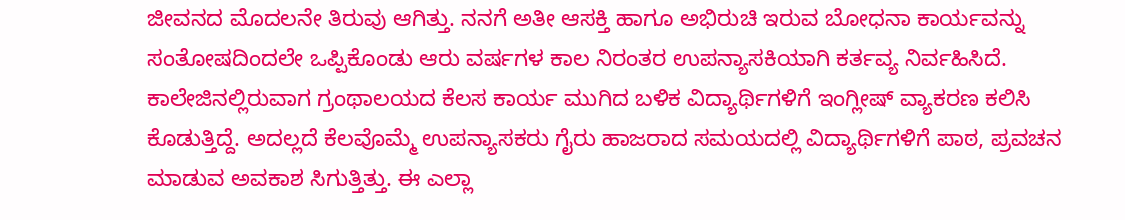ಜೀವನದ ಮೊದಲನೇ ತಿರುವು ಆಗಿತ್ತು. ನನಗೆ ಅತೀ ಆಸಕ್ತಿ ಹಾಗೂ ಅಭಿರುಚಿ ಇರುವ ಬೋಧನಾ ಕಾರ್ಯವನ್ನು ಸಂತೋಷದಿಂದಲೇ ಒಪ್ಪಿಕೊಂಡು ಆರು ವರ್ಷಗಳ ಕಾಲ ನಿರಂತರ ಉಪನ್ಯಾಸಕಿಯಾಗಿ ಕರ್ತವ್ಯ ನಿರ್ವಹಿಸಿದೆ. ಕಾಲೇಜಿನಲ್ಲಿರುವಾಗ ಗ್ರಂಥಾಲಯದ ಕೆಲಸ ಕಾರ್ಯ ಮುಗಿದ ಬಳಿಕ ವಿದ್ಯಾರ್ಥಿಗಳಿಗೆ ಇಂಗ್ಲೀಷ್ ವ್ಯಾಕರಣ ಕಲಿಸಿ ಕೊಡುತ್ತಿದ್ದೆ. ಅದಲ್ಲದೆ ಕೆಲವೊಮ್ಮೆ ಉಪನ್ಯಾಸಕರು ಗೈರು ಹಾಜರಾದ ಸಮಯದಲ್ಲಿ ವಿದ್ಯಾರ್ಥಿಗಳಿಗೆ ಪಾಠ, ಪ್ರವಚನ ಮಾಡುವ ಅವಕಾಶ ಸಿಗುತ್ತಿತ್ತು. ಈ ಎಲ್ಲಾ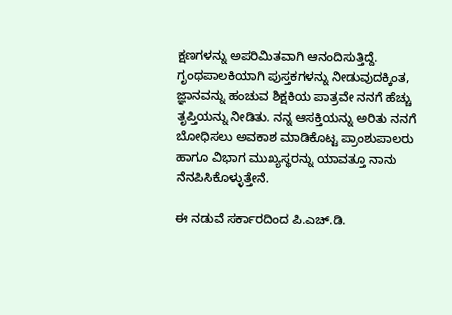ಕ್ಷಣಗಳನ್ನು ಅಪರಿಮಿತವಾಗಿ ಆನಂದಿಸುತ್ತಿದ್ದೆ. ಗೃಂಥಪಾಲಕಿಯಾಗಿ ಪುಸ್ತಕಗಳನ್ನು ನೀಡುವುದಕ್ಕಿಂತ, ಜ್ಞಾನವನ್ನು ಹಂಚುವ ಶಿಕ್ಷಕಿಯ ಪಾತ್ರವೇ ನನಗೆ ಹೆಚ್ಚು ತೃಪ್ತಿಯನ್ನು ನೀಡಿತು. ನನ್ನ ಆಸಕ್ತಿಯನ್ನು ಅರಿತು ನನಗೆ ಬೋಧಿಸಲು ಅವಕಾಶ ಮಾಡಿಕೊಟ್ಟ ಪ್ರಾಂಶುಪಾಲರು ಹಾಗೂ ವಿಭಾಗ ಮುಖ್ಯಸ್ಥರನ್ನು ಯಾವತ್ತೂ ನಾನು ನೆನಪಿಸಿಕೊಳ್ಳುತ್ತೇನೆ.

ಈ ನಡುವೆ ಸರ್ಕಾರದಿಂದ ಪಿ.ಎಚ್.ಡಿ.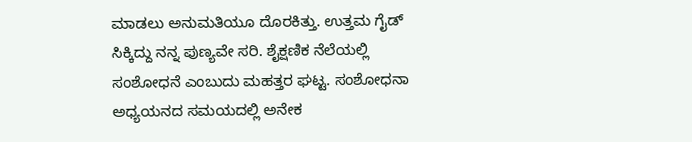ಮಾಡಲು ಅನುಮತಿಯೂ ದೊರಕಿತ್ತು. ಉತ್ತಮ ಗೈಡ್ ಸಿಕ್ಕಿದ್ದು ನನ್ನ ಪುಣ್ಯವೇ ಸರಿ. ಶೈಕ್ಷಣಿಕ ನೆಲೆಯಲ್ಲಿ ಸಂಶೋಧನೆ ಎಂಬುದು ಮಹತ್ತರ ಘಟ್ಟ. ಸಂಶೋಧನಾ ಅಧ್ಯಯನದ ಸಮಯದಲ್ಲಿ ಅನೇಕ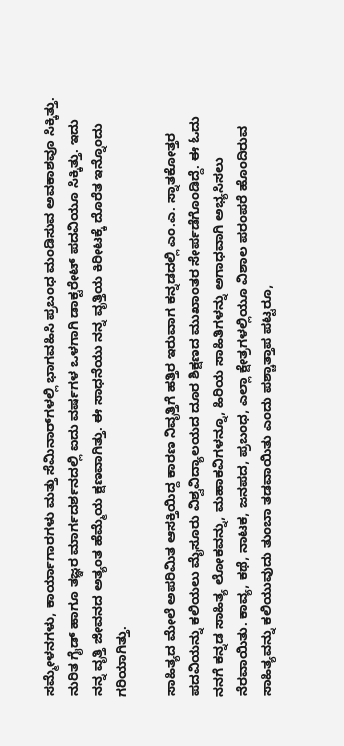ಸಮ್ಮೇಳನಗಳು, ಕಾರ್ಯಾಗಾರಗಳು ಮತ್ತು ಸೆಮಿನಾರ್‌ಗಳಲ್ಲಿ ಭಾಗವಹಿಸಿ ಪ್ರಬಂಧ ಮಂಡಿಸುವ ಅವಕಾಶವೂ ಸಿಕ್ಕಿತ್ತು. ನುರಿತ ಗೈಡ್ ಹಾಗೂ ತಜ್ಞರ ಮಾರ್ಗದರ್ಶನದಲ್ಲಿ ಐದು ವರ್ಷಗಳ ಒಳಗಾಗಿ ಡಾಕ್ಟರೇಟ್ ಪದವಿಯೂ ಸಿಕ್ಕಿತ್ತು. ಇದು ನನ್ನ ವೃತ್ತಿ ಜೀವನದ ಅತ್ಯಂತ ಹೆಮ್ಮೆಯ ಕ್ಷಣವಾಗಿತ್ತು. ಈ ಸಾಧನೆಯು ನನ್ನ ವೃತ್ತಿಯ ಕಿರೀಟಕ್ಕೆ ದೊರೆತ ಇನ್ನೊಂದು ಗರಿಯಾಗಿತ್ತು.

ಸಾಹಿತ್ಯದ ಮೇಲೆ ಅಪರಿಮಿತ ಆಸಕ್ತಿಯಿದ್ದ ಕಾರಣ ನಿವೃತ್ತಿಗೆ ಹತ್ತಿರ ಇರುವಾಗ ಕನ್ನಡದಲ್ಲಿ ಎಂ.ಎ. ಸ್ನಾತಕೋತ್ತರ ಪದವಿಯನ್ನು ಕಲಿಯಲು ಮೈಸೂರು ವಿಶ್ವವಿದ್ಯಾಲಯದ ದೂರ ಶಿಕ್ಷಣದ ಮುಖಾಂತರ ಸೇರ್ಪಡೆಗೊಂಡಿದ್ದೆ. ಈ ಓದು ನನಗೆ ಕನ್ನಡ ಸಾಹಿತ್ಯ ಲೋಕವನ್ನು, ಮಹಾಕವಿಗಳನ್ನೂ, ಹಿರಿಯ ಸಾಹಿತಿಗಳನ್ನು ಅಗಾಧವಾಗಿ ಅಭ್ಯಸಿಸಲು ನೆರವಾಯಿತು. ಕಾವ್ಯ, ಕಥೆ, ನಾಟಕ, ಜನಪದ, ಪ್ರಬಂಧ, ಎಲ್ಲಾ ಕ್ಷೇತ್ರಗಳಲ್ಲಿಯೂ ವಿಶಾಲ ಪರಂಪರೆ ಹೊಂದಿರುವ ಸಾಹಿತ್ಯವನ್ನು ಕಲಿಯುವುದು ತುಂಬಾ ತಡವಾಯಿತು ಎಂದು ಪಶ್ಚಾತ್ತಾಪ ಪಟ್ಟರೂ,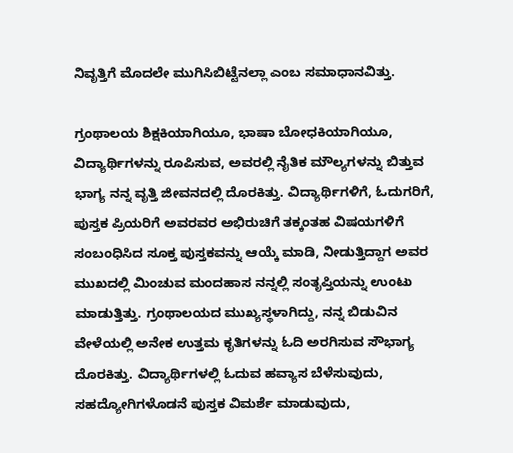ನಿವೃತ್ತಿಗೆ ಮೊದಲೇ ಮುಗಿಸಿಬಿಟ್ಟೆನಲ್ಲಾ ಎಂಬ ಸಮಾಧಾನವಿತ್ತು.

ಗ್ರಂಥಾಲಯ ಶಿಕ್ಷಕಿಯಾಗಿಯೂ, ಭಾಷಾ ಬೋಧಕಿಯಾಗಿಯೂ, ವಿದ್ಯಾರ್ಥಿಗಳನ್ನು ರೂಪಿಸುವ, ಅವರಲ್ಲಿ ನೈತಿಕ ಮೌಲ್ಯಗಳನ್ನು ಬಿತ್ತುವ ಭಾಗ್ಯ ನನ್ನ ವೃತ್ತಿ ಜೀವನದಲ್ಲಿ ದೊರಕಿತ್ತು. ವಿದ್ಯಾರ್ಥಿಗಳಿಗೆ, ಓದುಗರಿಗೆ, ಪುಸ್ತಕ ಪ್ರಿಯರಿಗೆ ಅವರವರ ಅಭಿರುಚಿಗೆ ತಕ್ಕಂತಹ ವಿಷಯಗಳಿಗೆ ಸಂಬಂಧಿಸಿದ ಸೂಕ್ತ ಪುಸ್ತಕವನ್ನು ಆಯ್ಕೆ ಮಾಡಿ, ನೀಡುತ್ತಿದ್ದಾಗ ಅವರ ಮುಖದಲ್ಲಿ ಮಿಂಚುವ ಮಂದಹಾಸ ನನ್ನಲ್ಲಿ ಸಂತೃಪ್ತಿಯನ್ನು ಉಂಟು ಮಾಡುತ್ತಿತ್ತು. ಗ್ರಂಥಾಲಯದ ಮುಖ್ಯಸ್ಥಳಾಗಿದ್ದು, ನನ್ನ ಬಿಡುವಿನ ವೇಳೆಯಲ್ಲಿ ಅನೇಕ ಉತ್ತಮ ಕೃತಿಗಳನ್ನು ಓದಿ ಅರಗಿಸುವ ಸೌಭಾಗ್ಯ ದೊರಕಿತ್ತು. ವಿದ್ಯಾರ್ಥಿಗಳಲ್ಲಿ ಓದುವ ಹವ್ಯಾಸ ಬೆಳೆಸುವುದು, ಸಹದ್ಯೋಗಿಗಳೊಡನೆ ಪುಸ್ತಕ ವಿಮರ್ಶೆ ಮಾಡುವುದು,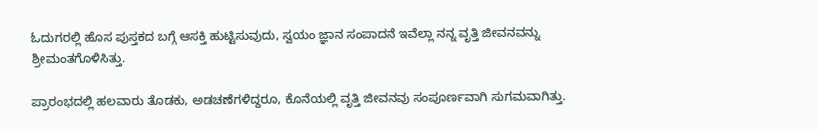ಓದುಗರಲ್ಲಿ ಹೊಸ ಪುಸ್ತಕದ ಬಗ್ಗೆ ಆಸಕ್ತಿ ಹುಟ್ಟಿಸುವುದು, ಸ್ವಯಂ ಜ್ಞಾನ ಸಂಪಾದನೆ ಇವೆಲ್ಲಾ ನನ್ನ ವೃತ್ತಿ ಜೀವನವನ್ನು ಶ್ರೀಮಂತಗೊಳಿಸಿತ್ತು.

ಪ್ರಾರಂಭದಲ್ಲಿ ಹಲವಾರು ತೊಡಕು, ಅಡಚಣೆಗಳಿದ್ದರೂ, ಕೊನೆಯಲ್ಲಿ ವೃತ್ತಿ ಜೀವನವು ಸಂಪೂರ್ಣವಾಗಿ ಸುಗಮವಾಗಿತ್ತು.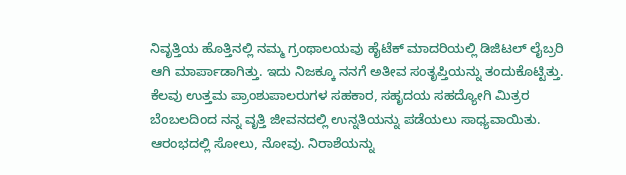ನಿವೃತ್ತಿಯ ಹೊತ್ತಿನಲ್ಲಿ ನಮ್ಮ ಗ್ರಂಥಾಲಯವು ಹೈಟೆಕ್ ಮಾದರಿಯಲ್ಲಿ ಡಿಜಿಟಲ್ ಲೈಬ್ರರಿ ಆಗಿ ಮಾರ್ಪಾಡಾಗಿತ್ತು. ಇದು ನಿಜಕ್ಕೂ ನನಗೆ ಅತೀವ ಸಂತೃಪ್ತಿಯನ್ನು ತಂದುಕೊಟ್ಟಿತ್ತು. ಕೆಲವು ಉತ್ತಮ ಪ್ರಾಂಶುಪಾಲರುಗಳ ಸಹಕಾರ, ಸಹೃದಯ ಸಹದ್ಯೋಗಿ ಮಿತ್ರರ ಬೆಂಬಲದಿಂದ ನನ್ನ ವೃತ್ತಿ ಜೀವನದಲ್ಲಿ ಉನ್ನತಿಯನ್ನು ಪಡೆಯಲು ಸಾಧ್ಯವಾಯಿತು. ಆರಂಭದಲ್ಲಿ ಸೋಲು, ನೋವು. ನಿರಾಶೆಯನ್ನು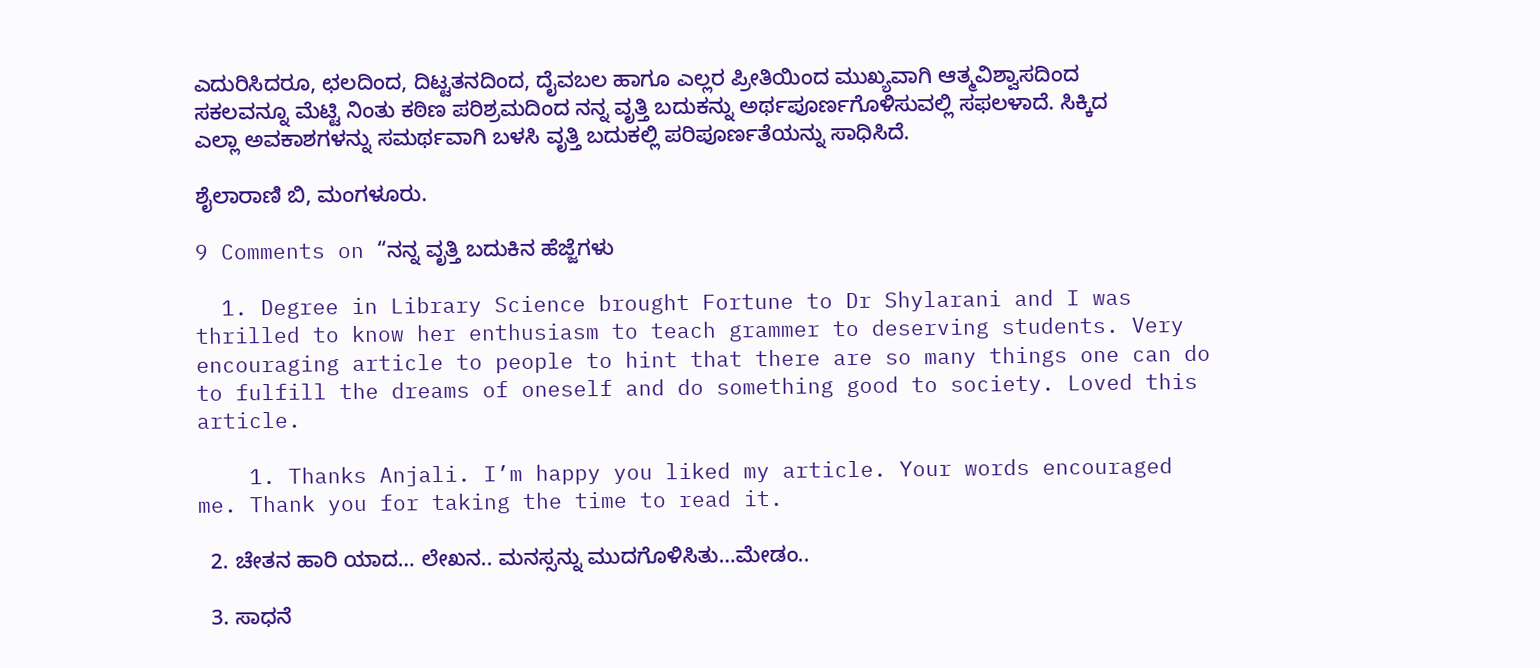ಎದುರಿಸಿದರೂ, ಛಲದಿಂದ, ದಿಟ್ಟತನದಿಂದ, ದೈವಬಲ ಹಾಗೂ ಎಲ್ಲರ ಪ್ರೀತಿಯಿಂದ ಮುಖ್ಯವಾಗಿ ಆತ್ಮವಿಶ್ವಾಸದಿಂದ ಸಕಲವನ್ನೂ ಮೆಟ್ಟಿ ನಿಂತು ಕಠಿಣ ಪರಿಶ್ರಮದಿಂದ ನನ್ನ ವೃತ್ತಿ ಬದುಕನ್ನು ಅರ್ಥಪೂರ್ಣಗೊಳಿಸುವಲ್ಲಿ ಸಫಲಳಾದೆ. ಸಿಕ್ಕಿದ ಎಲ್ಲಾ ಅವಕಾಶಗಳನ್ನು ಸಮರ್ಥವಾಗಿ ಬಳಸಿ ವೃತ್ತಿ ಬದುಕಲ್ಲಿ ಪರಿಪೂರ್ಣತೆಯನ್ನು ಸಾಧಿಸಿದೆ.

ಶೈಲಾರಾಣಿ ಬಿ, ಮಂಗಳೂರು.

9 Comments on “ನನ್ನ ವೃತ್ತಿ ಬದುಕಿನ ಹೆಜ್ಜೆಗಳು

  1. Degree in Library Science brought Fortune to Dr Shylarani and I was thrilled to know her enthusiasm to teach grammer to deserving students. Very encouraging article to people to hint that there are so many things one can do to fulfill the dreams of oneself and do something good to society. Loved this article.

    1. Thanks Anjali. I’m happy you liked my article. Your words encouraged me. Thank you for taking the time to read it.

  2. ಚೇತನ ಹಾರಿ ಯಾದ… ಲೇಖನ.. ಮನಸ್ಸನ್ನು ಮುದಗೊಳಿಸಿತು…ಮೇಡಂ..

  3. ಸಾಧನೆ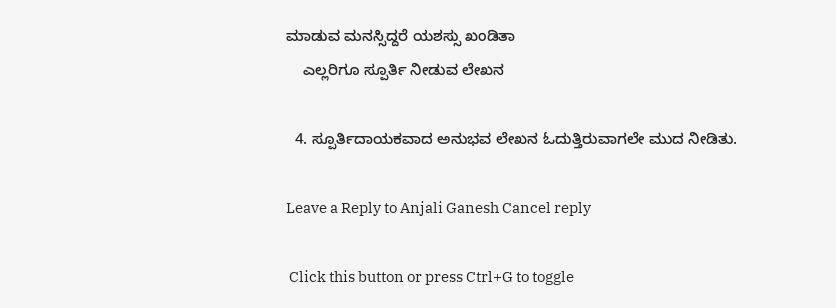ಮಾಡುವ ಮನಸ್ಸಿದ್ದರೆ ಯಶಸ್ಸು ಖಂಡಿತಾ
    ಎಲ್ಲರಿಗೂ ಸ್ಪೂರ್ತಿ ನೀಡುವ ಲೇಖನ

  4. ಸ್ಪೂರ್ತಿದಾಯಕವಾದ ಅನುಭವ ಲೇಖನ ಓದುತ್ತಿರುವಾಗಲೇ ಮುದ ನೀಡಿತು.

Leave a Reply to Anjali Ganesh Cancel reply

 Click this button or press Ctrl+G to toggle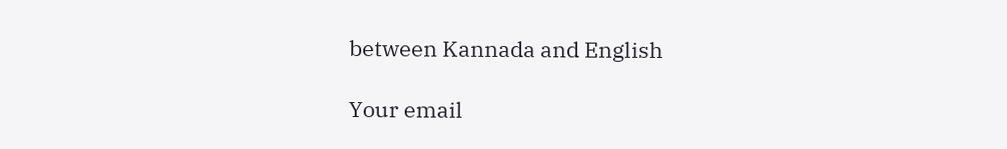between Kannada and English

Your email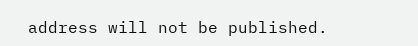address will not be published.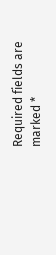Required fields are marked *